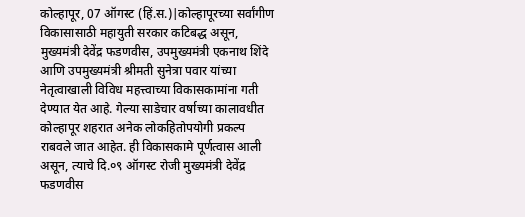कोल्हापूर, 07 ऑगस्ट (हिं.स.)|कोल्हापूरच्या सर्वांगीण विकासासाठी महायुती सरकार कटिबद्ध असून, मुख्यमंत्री देवेंद्र फडणवीस, उपमुख्यमंत्री एकनाथ शिंदे आणि उपमुख्यमंत्री श्रीमती सुनेत्रा पवार यांच्या नेतृत्वाखाली विविध महत्त्वाच्या विकासकामांना गती देण्यात येत आहे. गेल्या साडेचार वर्षाच्या कालावधीत कोल्हापूर शहरात अनेक लोकहितोपयोगी प्रकल्प राबवले जात आहेत. ही विकासकामे पूर्णत्वास आली असून, त्याचे दि.०९ ऑगस्ट रोजी मुख्यमंत्री देवेंद्र फडणवीस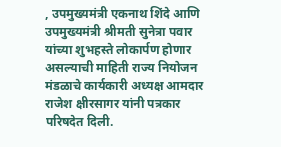, उपमुख्यमंत्री एकनाथ शिंदे आणि उपमुख्यमंत्री श्रीमती सुनेत्रा पवार यांच्या शुभहस्ते लोकार्पण होणार असल्याची माहिती राज्य नियोजन मंडळाचे कार्यकारी अध्यक्ष आमदार राजेश क्षीरसागर यांनी पत्रकार परिषदेत दिली.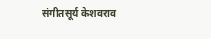संगीतसूर्य केशवराव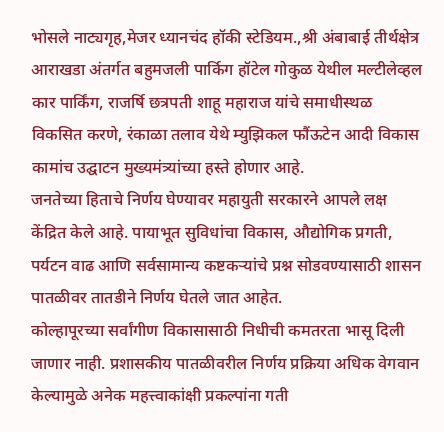भोसले नाट्यगृह,मेजर ध्यानचंद हॉकी स्टेडियम.,श्री अंबाबाई तीर्थक्षेत्र आराखडा अंतर्गत बहुमजली पार्किग हॉटेल गोकुळ येथील मल्टीलेव्हल कार पार्किंग, राजर्षि छत्रपती शाहू महाराज यांचे समाधीस्थळ विकसित करणे, रंकाळा तलाव येथे म्युझिकल फौंऊटेन आदी विकास कामांच उद्घाटन मुख्यमंत्र्यांच्या हस्ते होणार आहे.
जनतेच्या हिताचे निर्णय घेण्यावर महायुती सरकारने आपले लक्ष केंद्रित केले आहे. पायाभूत सुविधांचा विकास, औद्योगिक प्रगती, पर्यटन वाढ आणि सर्वसामान्य कष्टकऱ्यांचे प्रश्न सोडवण्यासाठी शासन पातळीवर तातडीने निर्णय घेतले जात आहेत.
कोल्हापूरच्या सर्वांगीण विकासासाठी निधीची कमतरता भासू दिली जाणार नाही. प्रशासकीय पातळीवरील निर्णय प्रक्रिया अधिक वेगवान केल्यामुळे अनेक महत्त्वाकांक्षी प्रकल्पांना गती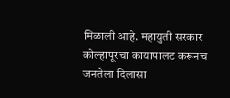मिळाली आहे. महायुती सरकार कोल्हापूरचा कायापालट करूनच जनतेला दिलासा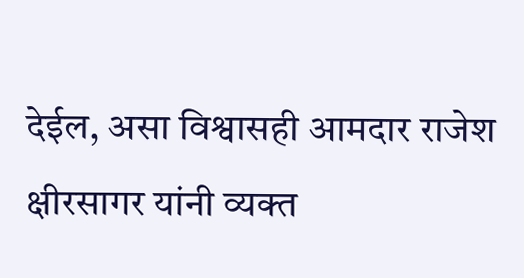देईल, असा विश्वासही आमदार राजेश क्षीरसागर यांनी व्यक्त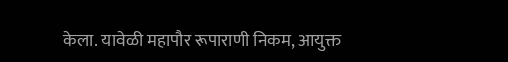केला. यावेळी महापौर रूपाराणी निकम, आयुक्त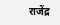राजेंद्र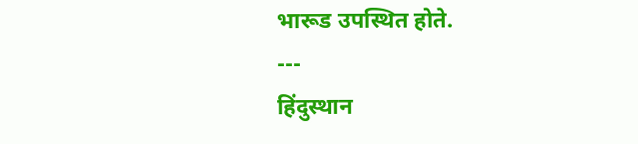भारूड उपस्थित होते.
---
हिंदुस्थान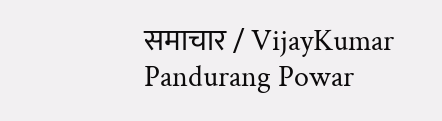समाचार / VijayKumar Pandurang Powar